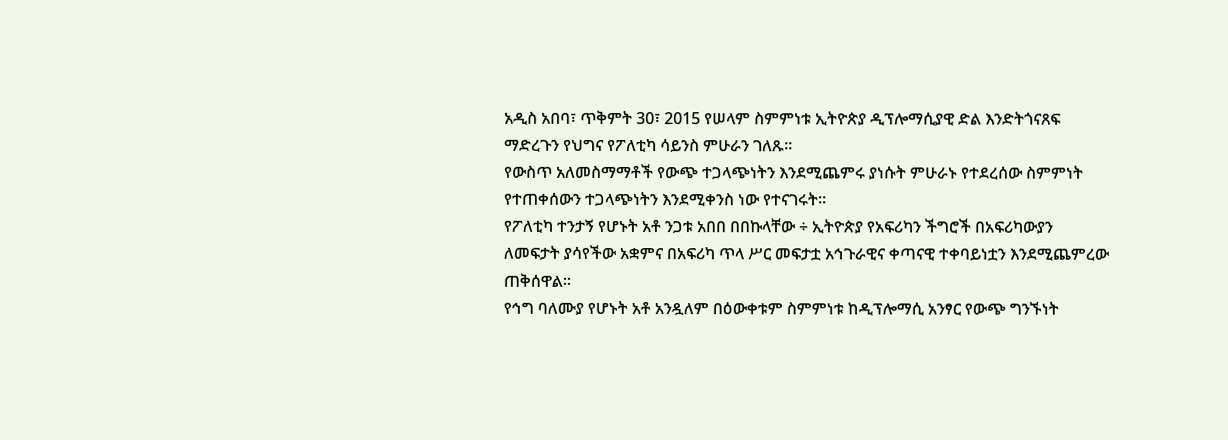አዲስ አበባ፣ ጥቅምት 30፣ 2015 የሠላም ስምምነቱ ኢትዮጵያ ዲፕሎማሲያዊ ድል እንድትጎናጸፍ ማድረጉን የህግና የፖለቲካ ሳይንስ ምሁራን ገለጹ።
የውስጥ አለመስማማቶች የውጭ ተጋላጭነትን እንደሚጨምሩ ያነሱት ምሁራኑ የተደረሰው ስምምነት የተጠቀሰውን ተጋላጭነትን እንደሚቀንስ ነው የተናገሩት።
የፖለቲካ ተንታኝ የሆኑት አቶ ንጋቱ አበበ በበኩላቸው ÷ ኢትዮጵያ የአፍሪካን ችግሮች በአፍሪካውያን ለመፍታት ያሳየችው አቋምና በአፍሪካ ጥላ ሥር መፍታቷ አኅጉራዊና ቀጣናዊ ተቀባይነቷን እንደሚጨምረው ጠቅሰዋል።
የኅግ ባለሙያ የሆኑት አቶ አንዷለም በዕውቀቱም ስምምነቱ ከዲፕሎማሲ አንፃር የውጭ ግንኙነት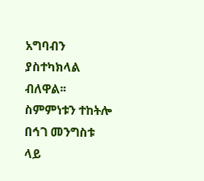አግባብን ያስተካክላል ብለዋል፡፡
ስምምነቱን ተከትሎ በኅገ መንግስቱ ላይ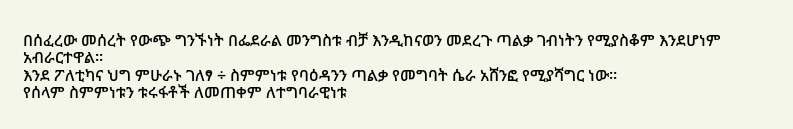በሰፈረው መሰረት የውጭ ግንኙነት በፌደራል መንግስቱ ብቻ እንዲከናወን መደረጉ ጣልቃ ገብነትን የሚያስቆም እንደሆነም አብራርተዋል።
እንደ ፖለቲካና ህግ ምሁራኑ ገለፃ ÷ ስምምነቱ የባዕዳንን ጣልቃ የመግባት ሴራ አሸንፎ የሚያሻግር ነው።
የሰላም ስምምነቱን ቱሩፋቶች ለመጠቀም ለተግባራዊነቱ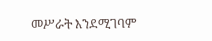መሥራት እንደሚገባም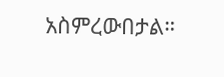አስምረውበታል።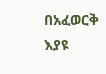በአፈወርቅ እያዩ